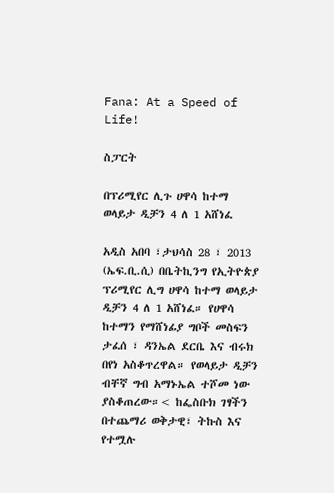Fana: At a Speed of Life!

ስፓርት

በፕሪሚየር ሊጉ ሀዋሳ ከተማ ወላይታ ዲቻን 4 ለ 1 አሸነፈ

አዲስ አበባ ፣ታህሳስ 28 ፣ 2013 (ኤፍ.ቢ.ሲ) በቤትኪንግ የኢትዮጵያ ፕሪሚየር ሊግ ሀዋሳ ከተማ ወላይታ ዲቻን 4 ለ 1 አሸነፈ። የሀዋሳ ከተማን የማሸነፊያ ግቦች መስፍን ታፈሰ ፣ ዳንኤል ደርቤ እና ብሩክ በየነ አስቆጥረዋል። የወላይታ ዲቻን ብቸኛ ግብ አማኑኤል ተሾመ ነው ያስቆጠረው።< ከፌስቡክ ገፃችን በተጨማሪ ወቅታዊ፣ ትኩስ እና የተሟሉ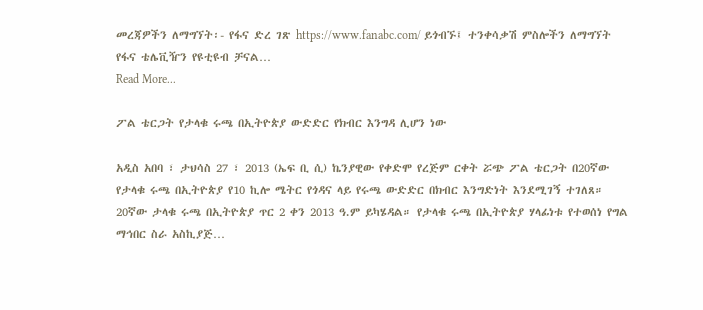መረጃዎችን ለማግኘት፡- የፋና ድረ ገጽ https://www.fanabc.com/ ይጎብኙ፤ ተንቀሳቃሽ ምስሎችን ለማግኘት የፋና ቴሌቪዥን የዩቲዩብ ቻናል…
Read More...

ፖል ቴርጋት የታላቁ ሩጫ በኢትዮጵያ ውድድር የክብር እንግዳ ሊሆን ነው

አዲስ አበባ ፣ ታህሳስ 27 ፣ 2013 (ኤፍ ቢ ሲ) ኬንያዊው የቀድሞ የረጅም ርቀት ሯጭ ፖል ቴርጋት በ20ኛው የታላቁ ሩጫ በኢትዮጵያ የ10 ኪሎ ሜትር የጎዳና ላይ የሩጫ ውድድር በክብር እንግድነት እንደሚገኝ ተገለጸ። 20ኛው ታላቁ ሩጫ በኢትዮጵያ ጥር 2 ቀን 2013 ዓ.ም ይካሄዳል። የታላቁ ሩጫ በኢትዮጵያ ሃላፊነቱ የተወሰነ የግል ማኅበር ስራ አስኪያጅ…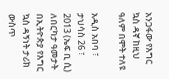አንጋፋው የእግር ኳስ ዳኛ ከዚህ ዓለም በሞት ተለዩ

አዲስ አበባ ፣ ታህሳስ 26 ፣ 2013 (ኤፍ ቢ ሲ) ለበርካታ ዓመታት በኢትዮጵያ የእግር ኳስ ዳኝነት ታሪክ ውስጥ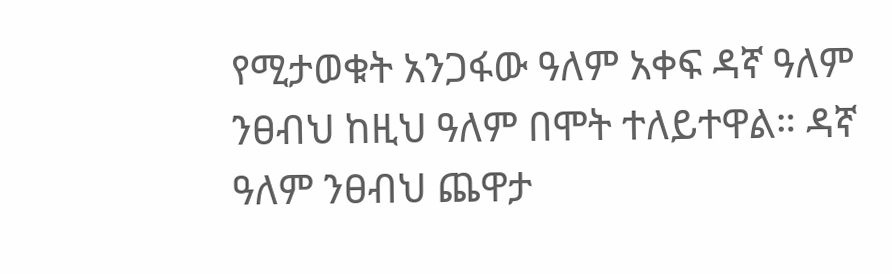የሚታወቁት አንጋፋው ዓለም አቀፍ ዳኛ ዓለም ንፀብህ ከዚህ ዓለም በሞት ተለይተዋል። ዳኛ ዓለም ንፀብህ ጨዋታ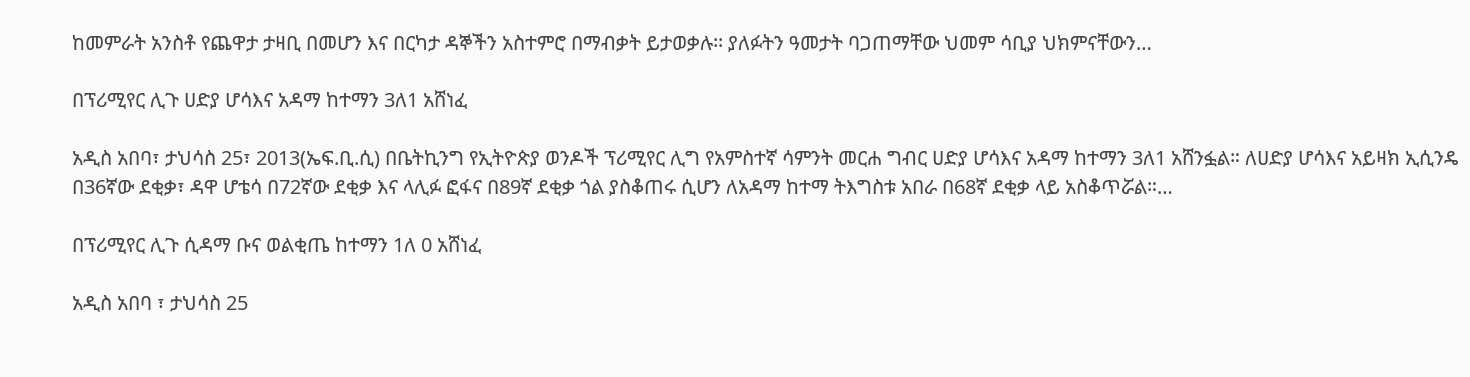ከመምራት አንስቶ የጨዋታ ታዛቢ በመሆን እና በርካታ ዳኞችን አስተምሮ በማብቃት ይታወቃሉ፡፡ ያለፉትን ዓመታት ባጋጠማቸው ህመም ሳቢያ ህክምናቸውን…

በፕሪሚየር ሊጉ ሀድያ ሆሳእና አዳማ ከተማን 3ለ1 አሸነፈ

አዲስ አበባ፣ ታህሳስ 25፣ 2013(ኤፍ.ቢ.ሲ) በቤትኪንግ የኢትዮጵያ ወንዶች ፕሪሚየር ሊግ የአምስተኛ ሳምንት መርሐ ግብር ሀድያ ሆሳእና አዳማ ከተማን 3ለ1 አሸንፏል። ለሀድያ ሆሳእና አይዛክ ኢሲንዴ በ36ኛው ደቂቃ፣ ዳዋ ሆቴሳ በ72ኛው ደቂቃ እና ላሊፉ ፎፋና በ89ኛ ደቂቃ ጎል ያስቆጠሩ ሲሆን ለአዳማ ከተማ ትእግስቱ አበራ በ68ኛ ደቂቃ ላይ አስቆጥሯል።…

በፕሪሚየር ሊጉ ሲዳማ ቡና ወልቂጤ ከተማን 1ለ 0 አሸነፈ

አዲስ አበባ ፣ ታህሳስ 25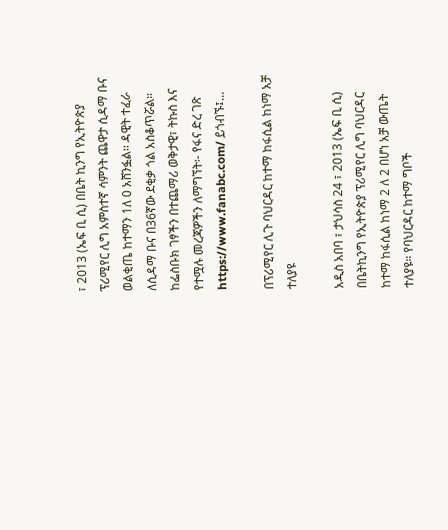፣ 2013 (ኤፍ ቢ ሲ) በቤት ኪንግ የኢትዮጵያ ፕሪሚየር ሊግ አምስተኛ ሳምንት ጨዋታ ሲዳማ ቡና ወልቂጤ ከተማን 1ለ 0 አሸንፏል፡፡ ዳዊት ተፈራ ለሲዳማ ቡና በ36ኛው ደቂቃ ጎል አስቆጥሯል። ከፌስቡክ ገፃችን በተጨማሪ ወቅታዊ፣ ትኩስ እና የተሟሉ መረጃዎችን ለማግኘት፡- የፋና ድረ ገጽ https://www.fanabc.com/ ይጎብኙ፤…

በፕሪሚየር ሊጉ ባህርዳር ከተማ ከፋሲል ከነማ አቻ ተለያዩ

አዲስ አበባ ፣ ታህሳስ 24 ፣ 2013 (ኤፍ ቢ ሲ) በቤትኪንግ የኢትዮጵያ ፕሪሚየር ሊግ ባህርዳር ከተማ ከፋሲል ከነማ 2 ለ 2 በሆነ አቻ ውጤት ተለያዩ። የባህርዳር ከተማ ግቦች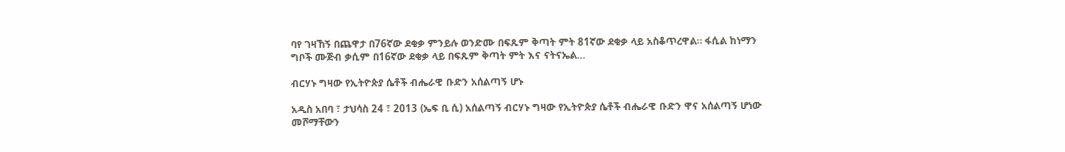ባየ ገዛኸኝ በጨዋታ በ76ኛው ደቂቃ ምንይሉ ወንድሙ በፍጹም ቅጣት ምት 81ኛው ደቂቃ ላይ አስቆጥረዋል። ፋሲል ከነማን ግቦች ሙጅብ ቃሲም በ16ኛው ደቂቃ ላይ በፍጹም ቅጣት ምት እና ናትናኤል…

ብርሃኑ ግዛው የኢትዮጵያ ሴቶች ብሔራዊ ቡድን አሰልጣኝ ሆኑ

አዲስ አበባ ፣ ታህሳስ 24 ፣ 2013 (ኤፍ ቢ ሲ) አሰልጣኝ ብርሃኑ ግዛው የኢትዮጵያ ሴቶች ብሔራዊ ቡድን ዋና አሰልጣኝ ሆነው መሾማቸውን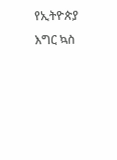የኢትዮጵያ እግር ኳስ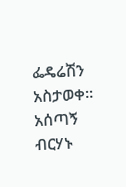ፌዴሬሽን አስታወቀ። አሰጣኝ ብርሃኑ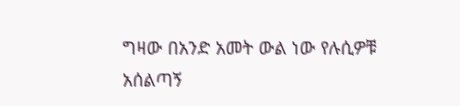ግዛው በአንድ አመት ውል ነው የሉሲዎቹ አሰልጣኝ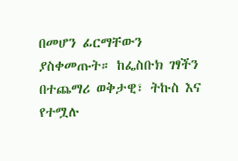በመሆን ፊርማቸውን ያስቀመጡት። ከፌስቡክ ገፃችን በተጨማሪ ወቅታዊ፣ ትኩስ እና የተሟሉ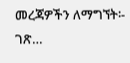መረጃዎችን ለማግኘት፡- ገጽ…